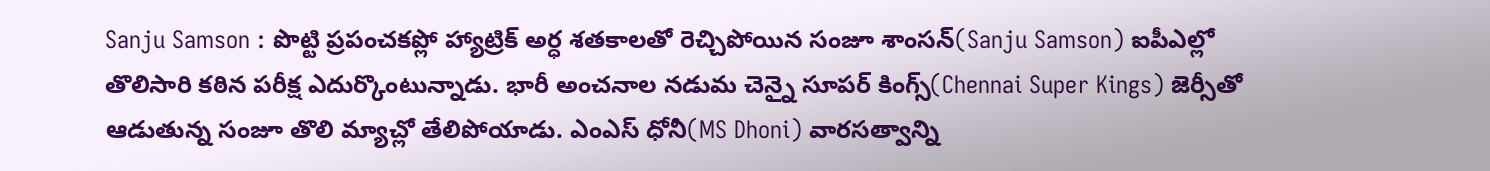Sanju Samson : పొట్టి ప్రపంచకప్లో హ్యాట్రిక్ అర్ధ శతకాలతో రెచ్చిపోయిన సంజూ శాంసన్(Sanju Samson) ఐపీఎల్లో తొలిసారి కఠిన పరీక్ష ఎదుర్కొంటున్నాడు. భారీ అంచనాల నడుమ చెన్నై సూపర్ కింగ్స్(Chennai Super Kings) జెర్సీతో ఆడుతున్న సంజూ తొలి మ్యాచ్లో తేలిపోయాడు. ఎంఎస్ ధోనీ(MS Dhoni) వారసత్వాన్ని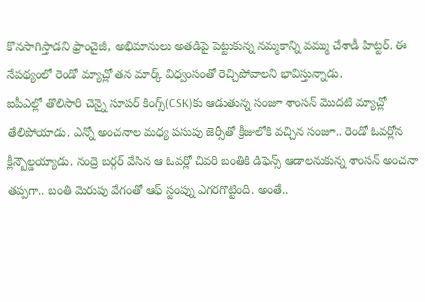కొనసాగిస్తాడని ఫ్రాంచైజీ, అభిమానులు అతడిపై పెట్టుకున్న నమ్మకాన్ని వమ్ము చేశాడీ హిట్టర్. ఈ నేపథ్యంలో రెండో మ్యాచ్లో తన మార్క్ విధ్వంసంతో రెచ్చిపోవాలని భావిస్తున్నాడు.
ఐపీఎల్లో తొలిసారి చెన్నై సూపర్ కింగ్స్(CSK)కు ఆడుతున్న సంజూ శాంసన్ మొదటి మ్యాచ్లో తేలిపోయాడు. ఎన్నో అంచనాల మధ్య పసుపు జెర్సీతో క్రీజులోకి వచ్చిన సంజూ.. రెండో ఓవర్లోన క్లీన్బౌల్డయ్యాడు. నంద్రె బర్గర్ వేసిన ఆ ఓవర్లో చివరి బంతికి డిఫెన్స్ ఆడాలనుకున్న శాంసన్ అంచనా తప్పగా.. బంతి మెరుపు వేగంతో ఆఫ్ స్టంప్ను ఎగరగొట్టింది. అంతే..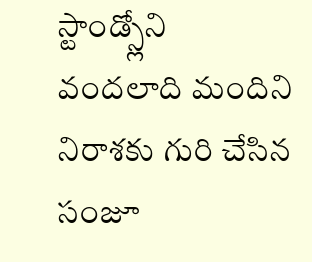స్టాండ్స్లోని వందలాది మందిని నిరాశకు గురి చేసిన సంజూ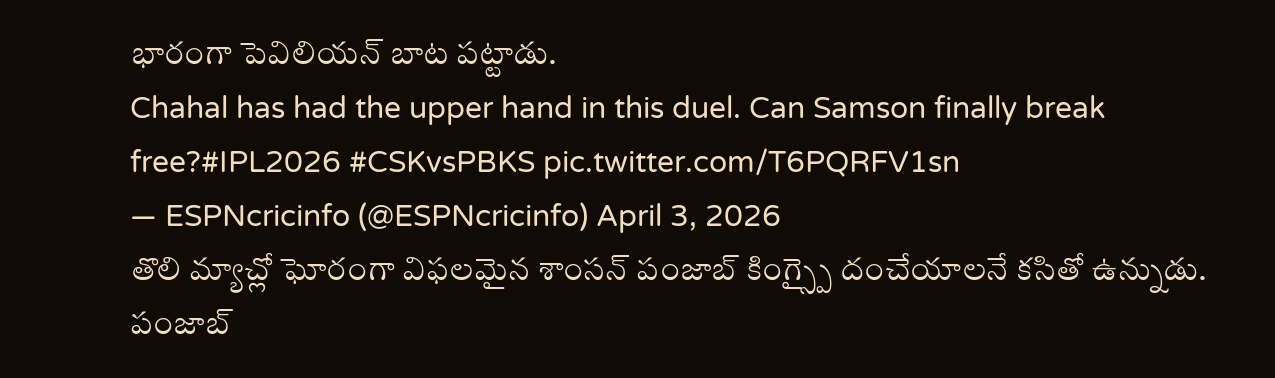భారంగా పెవిలియన్ బాట పట్టాడు.
Chahal has had the upper hand in this duel. Can Samson finally break free?#IPL2026 #CSKvsPBKS pic.twitter.com/T6PQRFV1sn
— ESPNcricinfo (@ESPNcricinfo) April 3, 2026
తొలి మ్యాచ్లో ఘోరంగా విఫలమైన శాంసన్ పంజాబ్ కింగ్స్పై దంచేయాలనే కసితో ఉన్నుడు. పంజాబ్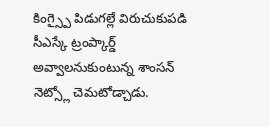కింగ్స్పై పిడుగల్లే విరుచుకుపడి సీఎస్కే ట్రంప్కార్డ్ అవ్వాలనుకుంటున్న శాంసన్ నెట్స్లో చెమటోడ్చాడు.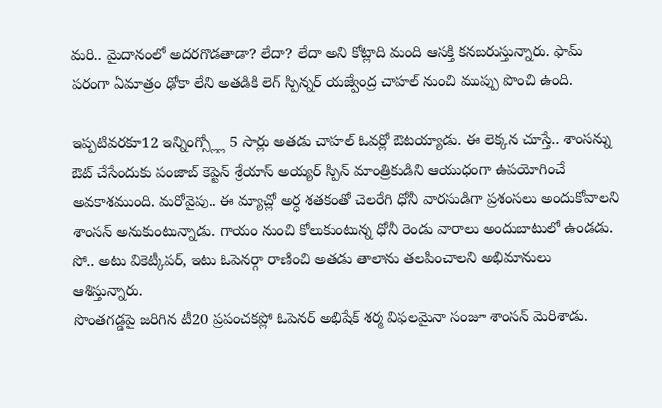మరి.. మైదానంలో అదరగొడతాడా? లేదా? లేదా అని కోట్లాది మంది ఆసక్తి కనబరుస్తున్నారు. ఫామ్ పరంగా ఏమాత్రం ఢోకా లేని అతడికి లెగ్ స్పిన్నర్ యజ్వేంద్ర చాహల్ నుంచి ముప్పు పొంచి ఉంది.

ఇప్పటివరకూ12 ఇన్నింగ్స్ల్లో 5 సార్లు అతడు చాహల్ ఓవర్లో ఔటయ్యాడు. ఈ లెక్కన చూస్తే.. శాంసన్ను ఔట్ చేసేందుకు పంజాబ్ కెప్టెన్ శ్రేయాస్ అయ్యర్ స్పిన్ మాంత్రికుడిని ఆయుధంగా ఉపయోగించే అవకాశముంది. మరోవైపు.. ఈ మ్యాచ్లో అర్ధ శతకంతో చెలరేగి ధోనీ వారసుడిగా ప్రశంసలు అందుకోవాలని శాంసన్ అనుకుంటున్నాడు. గాయం నుంచి కోలుకుంటున్న ధోనీ రెండు వారాలు అందుబాటులో ఉండడు. సో.. అటు వికెట్కీపర్, ఇటు ఓపెనర్గా రాణించి అతడు తాలాను తలపించాలని అభిమానులు ఆశిస్తున్నారు.
సొంతగడ్డపై జరిగిన టీ20 ప్రపంచకప్లో ఓపెనర్ అభిషేక్ శర్మ విఫలమైనా సంజూ శాంసన్ మెరిశాడు.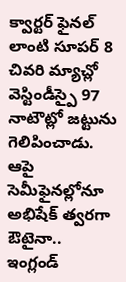క్వార్టర్ ఫైనల్ లాంటి సూపర్ 8 చివరి మ్యాచ్లో వెస్టిండీస్పై 97 నాటౌట్లో జట్టును గెలిపించాడు. ఆపై సెమీఫైనల్లోనూ అభిషేక్ త్వరగా ఔటైనా.. ఇంగ్లండ్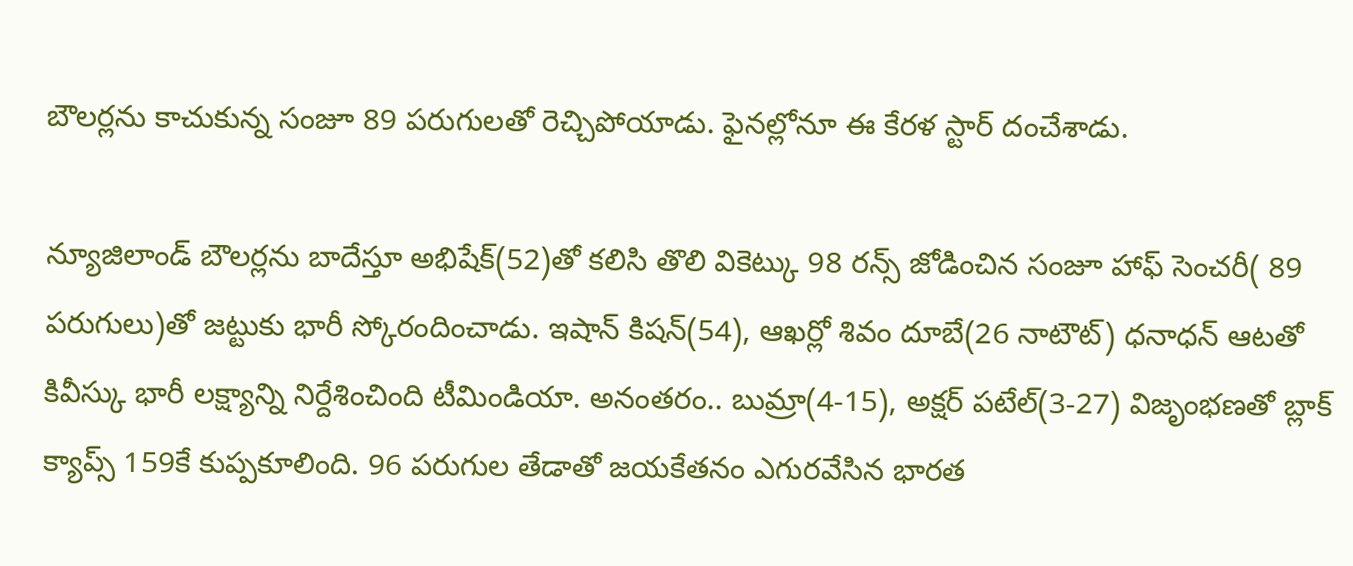బౌలర్లను కాచుకున్న సంజూ 89 పరుగులతో రెచ్చిపోయాడు. ఫైనల్లోనూ ఈ కేరళ స్టార్ దంచేశాడు.

న్యూజిలాండ్ బౌలర్లను బాదేస్తూ అభిషేక్(52)తో కలిసి తొలి వికెట్కు 98 రన్స్ జోడించిన సంజూ హాఫ్ సెంచరీ( 89 పరుగులు)తో జట్టుకు భారీ స్కోరందించాడు. ఇషాన్ కిషన్(54), ఆఖర్లో శివం దూబే(26 నాటౌట్) ధనాధన్ ఆటతో కివీస్కు భారీ లక్ష్యాన్ని నిర్దేశించింది టీమిండియా. అనంతరం.. బుమ్రా(4-15), అక్షర్ పటేల్(3-27) విజృంభణతో బ్లాక్ క్యాప్స్ 159కే కుప్పకూలింది. 96 పరుగుల తేడాతో జయకేతనం ఎగురవేసిన భారత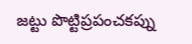జట్టు పొట్టిప్రపంచకప్ను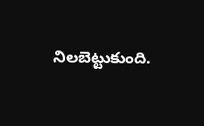నిలబెట్టుకుంది.